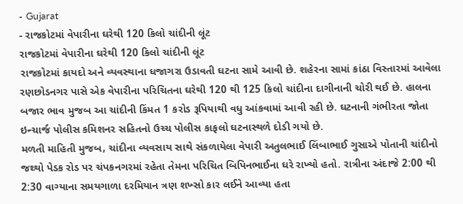- Gujarat
- રાજકોટમાં વેપારીના ઘરેથી 120 કિલો ચાંદીની લૂંટ
રાજકોટમાં વેપારીના ઘરેથી 120 કિલો ચાંદીની લૂંટ
રાજકોટમાં કાયદો અને વ્યવસ્થાના ધજાગરા ઉડાવતી ઘટના સામે આવી છે. શહેરના સામાં કાંઠા વિસ્તારમાં આવેલા રણછોડનગર પાસે એક વેપારીના પરિચિતના ઘરેથી 120 થી 125 કિલો ચાંદીના દાગીનાની ચોરી થઈ છે. હાલના બજાર ભાવ મુજબ આ ચાંદીની કિંમત 1 કરોડ રૂપિયાથી વધુ આંકવામાં આવી રહી છે. ઘટનાની ગંભીરતા જોતા ઇન્ચાર્જ પોલીસ કમિશનર સહિતનો ઉચ્ચ પોલીસ કાફલો ઘટનાસ્થળે દોડી ગયો છે.
મળતી માહિતી મુજબ, ચાંદીના વ્યવસાય સાથે સંકળાયેલા વેપારી અતુલભાઈ લિંબાભાઈ ગુસાએ પોતાની ચાંદીનો જથ્થો પેડક રોડ પર ચંપકનગરમાં રહેતા તેમના પરિચિત બિપિનભાઈના ઘરે રાખ્યો હતો. રાત્રીના અંદાજે 2:00 થી 2:30 વાગ્યાના સમયગાળા દરમિયાન ત્રણ શખ્સો કાર લઈને આવ્યા હતા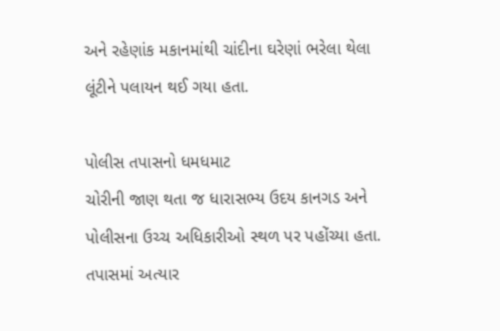અને રહેણાંક મકાનમાંથી ચાંદીના ઘરેણાં ભરેલા થેલા લૂંટીને પલાયન થઈ ગયા હતા.

પોલીસ તપાસનો ધમધમાટ
ચોરીની જાણ થતા જ ધારાસભ્ય ઉદય કાનગડ અને પોલીસના ઉચ્ચ અધિકારીઓ સ્થળ પર પહોંચ્યા હતા. તપાસમાં અત્યાર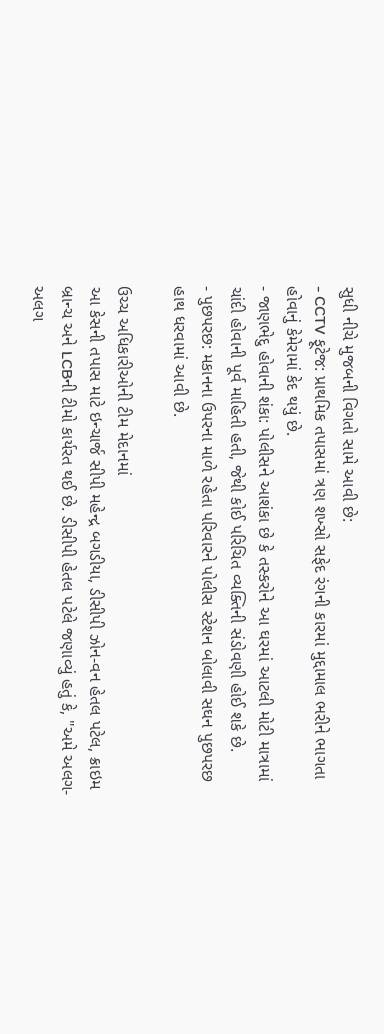સુધી નીચે મુજબની વિગતો સામે આવી છે:
- CCTV ફૂટેજ: પ્રાથમિક તપાસમાં ત્રણ શખ્સો સફેદ રંગની કારમાં મુદ્દામાલ ભરીને ભાગતા હોવાનું કેમેરામાં કેદ થયું છે.
- જાણભેદુ હોવાની શંકા: પોલીસને આશંકા છે કે તસ્કરોને આ ઘરમાં આટલી મોટી માત્રામાં ચાંદી હોવાની પૂર્વ માહિતી હતી, જેથી કોઈ પરિચિત વ્યક્તિની સંડોવણી હોઈ શકે છે.
- પુછપરછ: મકાનના ઉપરના માળે રહેતા પરિવારને પોલીસ સ્ટેશન બોલાવી સઘન પુછપરછ હાથ ધરવામાં આવી છે.

ઉચ્ચ અધિકારીઓની ટીમ મેદાનમાં
આ કેસની તપાસ માટે ઇન્ચાર્જ સીપી મહેન્દ્ર બગડીયા, ડીસીપી ઝોન-વન હેતલ પટેલ, ક્રાઇમ બ્રાન્ચ અને LCBની ટીમો કાર્યરત થઈ છે. ડીસીપી હેતલ પટેલે જણાવ્યું હતું કે, "અમે અલગ-અલગ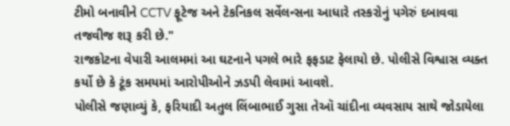ટીમો બનાવીને CCTV ફૂટેજ અને ટેકનિકલ સર્વેલન્સના આધારે તસ્કરોનું પગેરું દબાવવા તજવીજ શરૂ કરી છે."
રાજકોટના વેપારી આલમમાં આ ઘટનાને પગલે ભારે ફફડાટ ફેલાયો છે. પોલીસે વિશ્વાસ વ્યક્ત કર્યો છે કે ટૂંક સમયમાં આરોપીઓને ઝડપી લેવામાં આવશે.
પોલીસે જણાવ્યું કે, ફરિયાદી અતુલ લિંબાભાઈ ગુસા તેઑ ચાંદીના વ્યવસાય સાથે જોડાયેલા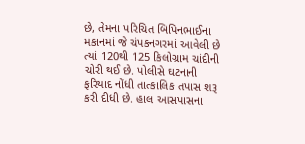છે, તેમના પરિચિત બિપિનભાઈના મકાનમાં જે ચંપકનગરમાં આવેલી છે ત્યાં 120થી 125 કિલોગ્રામ ચાંદીની ચોરી થઈ છે. પોલીસે ઘટનાની ફરિયાદ નોંધી તાત્કાલિક તપાસ શરૂ કરી દીધી છે. હાલ આસપાસના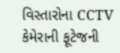વિસ્તારોના CCTV કેમેરાની ફૂટેજની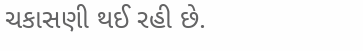ચકાસણી થઈ રહી છે.